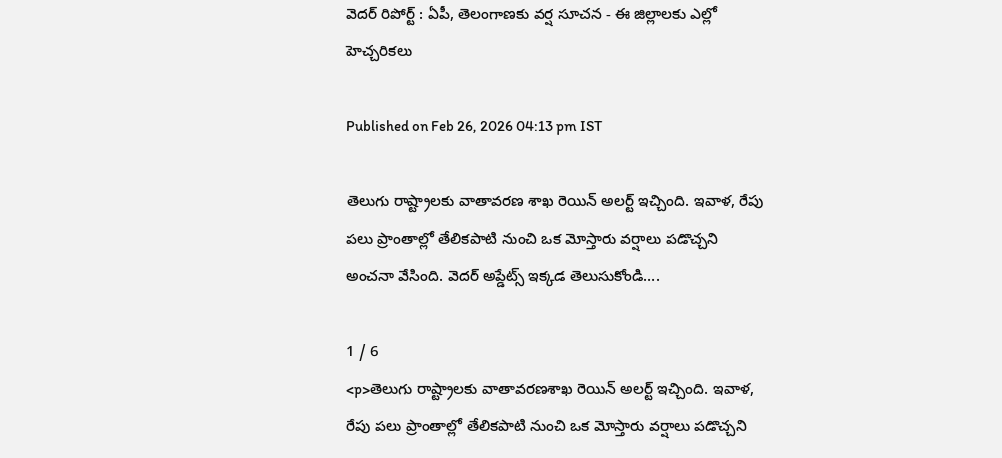వెదర్ రిపోర్ట్ : ఏపీ, తెలంగాణకు వర్ష సూచన - ఈ జిల్లాలకు ఎల్లో హెచ్చరికలు

Published on Feb 26, 2026 04:13 pm IST

తెలుగు రాష్ట్రాలకు వాతావరణ శాఖ రెయిన్ అలర్ట్ ఇచ్చింది. ఇవాళ, రేపు పలు ప్రాంతాల్లో తేలికపాటి నుంచి ఒక మోస్తారు వర్షాలు పడొచ్చని అంచనా వేసింది. వెదర్ అప్డేట్స్ ఇక్కడ తెలుసుకోండి….

1 / 6
<p>తెలుగు రాష్ట్రాలకు వాతావరణశాఖ రెయిన్ అలర్ట్ ఇచ్చింది. ఇవాళ, రేపు పలు ప్రాంతాల్లో తేలికపాటి నుంచి ఒక మోస్తారు వర్షాలు పడొచ్చని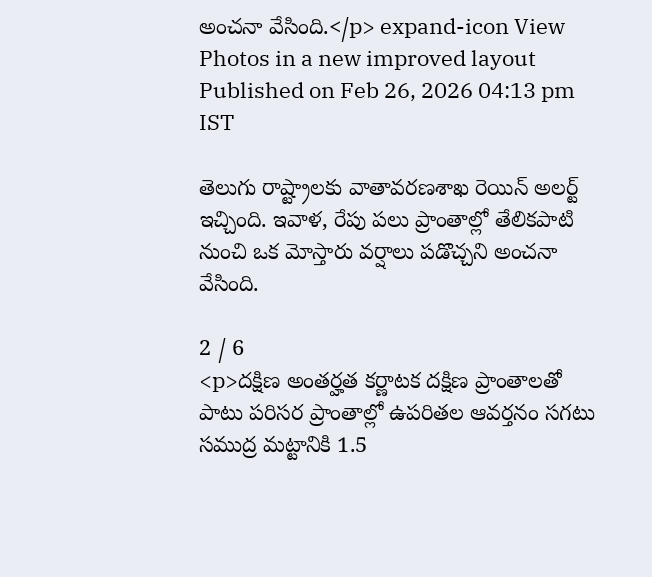అంచనా వేసింది.</p> expand-icon View Photos in a new improved layout
Published on Feb 26, 2026 04:13 pm IST

తెలుగు రాష్ట్రాలకు వాతావరణశాఖ రెయిన్ అలర్ట్ ఇచ్చింది. ఇవాళ, రేపు పలు ప్రాంతాల్లో తేలికపాటి నుంచి ఒక మోస్తారు వర్షాలు పడొచ్చని అంచనా వేసింది.

2 / 6
<p>దక్షిణ అంతర్హత కర్ణాటక దక్షిణ ప్రాంతాలతో పాటు పరిసర ప్రాంతాల్లో ఉపరితల ఆవర్తనం సగటు సముద్ర మట్టానికి 1.5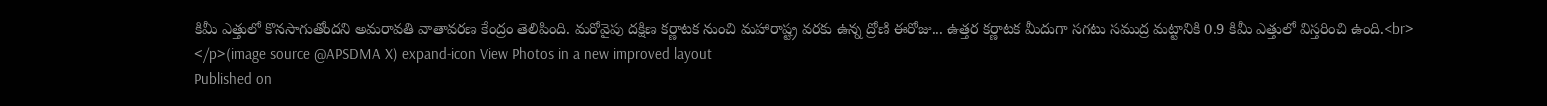కిమీ ఎత్తులో కొనసాగుతోందని అమరావతి వాతావరణ కేంద్రం తెలిపింది. మరోవైపు దక్షిణ కర్ణాటక నుంచి మహారాష్ట్ర వరకు ఉన్న ద్రోణి ఈరోజు... ఉత్తర కర్ణాటక మీదుగా సగటు సముద్ర మట్టానికి 0.9 కిమీ ఎత్తులో విస్తరించి ఉంది.<br> </p>(image source @APSDMA X) expand-icon View Photos in a new improved layout
Published on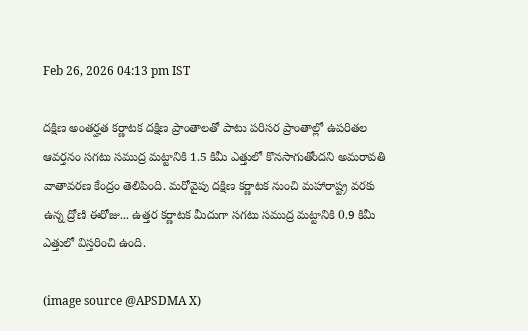Feb 26, 2026 04:13 pm IST

దక్షిణ అంతర్హత కర్ణాటక దక్షిణ ప్రాంతాలతో పాటు పరిసర ప్రాంతాల్లో ఉపరితల ఆవర్తనం సగటు సముద్ర మట్టానికి 1.5 కిమీ ఎత్తులో కొనసాగుతోందని అమరావతి వాతావరణ కేంద్రం తెలిపింది. మరోవైపు దక్షిణ కర్ణాటక నుంచి మహారాష్ట్ర వరకు ఉన్న ద్రోణి ఈరోజు... ఉత్తర కర్ణాటక మీదుగా సగటు సముద్ర మట్టానికి 0.9 కిమీ ఎత్తులో విస్తరించి ఉంది.

(image source @APSDMA X)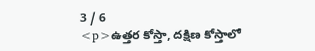3 / 6
<p>ఉత్తర కోస్తా, దక్షిణ కోస్తాలో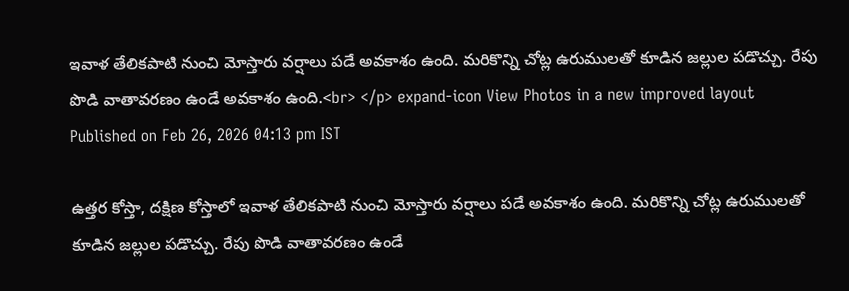ఇవాళ తేలికపాటి నుంచి మోస్తారు వర్షాలు పడే అవకాశం ఉంది. మరికొన్ని చోట్ల ఉరుములతో కూడిన జల్లుల పడొచ్చు. రేపు పొడి వాతావరణం ఉండే అవకాశం ఉంది.<br> </p> expand-icon View Photos in a new improved layout
Published on Feb 26, 2026 04:13 pm IST

ఉత్తర కోస్తా, దక్షిణ కోస్తాలో ఇవాళ తేలికపాటి నుంచి మోస్తారు వర్షాలు పడే అవకాశం ఉంది. మరికొన్ని చోట్ల ఉరుములతో కూడిన జల్లుల పడొచ్చు. రేపు పొడి వాతావరణం ఉండే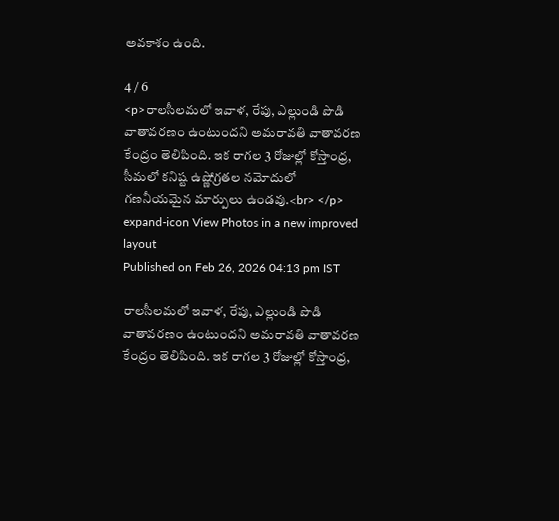అవకాశం ఉంది.

4 / 6
<p>రాలసీలమలో ఇవాళ, రేపు, ఎల్లుండి పొడి వాతావరణం ఉంటుందని అమరావతి వాతావరణ కేంద్రం తెలిపింది. ఇక రాగల 3 రోజుల్లో కోస్తాంధ్ర, సీమలో కనిష్ట ఉష్ణోగ్రతల నమోదులో గణనీయమైన మార్పులు ఉండవు.<br> </p> expand-icon View Photos in a new improved layout
Published on Feb 26, 2026 04:13 pm IST

రాలసీలమలో ఇవాళ, రేపు, ఎల్లుండి పొడి వాతావరణం ఉంటుందని అమరావతి వాతావరణ కేంద్రం తెలిపింది. ఇక రాగల 3 రోజుల్లో కోస్తాంధ్ర,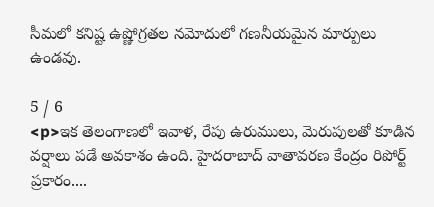సీమలో కనిష్ట ఉష్ణోగ్రతల నమోదులో గణనీయమైన మార్పులు ఉండవు.

5 / 6
<p>ఇక తెలంగాణలో ఇవాళ, రేపు ఉరుములు, మెరుపులతో కూడిన వర్షాలు పడే అవకాశం ఉంది. హైదరాబాద్ వాతావరణ కేంద్రం రిపోర్ట్ ప్రకారం....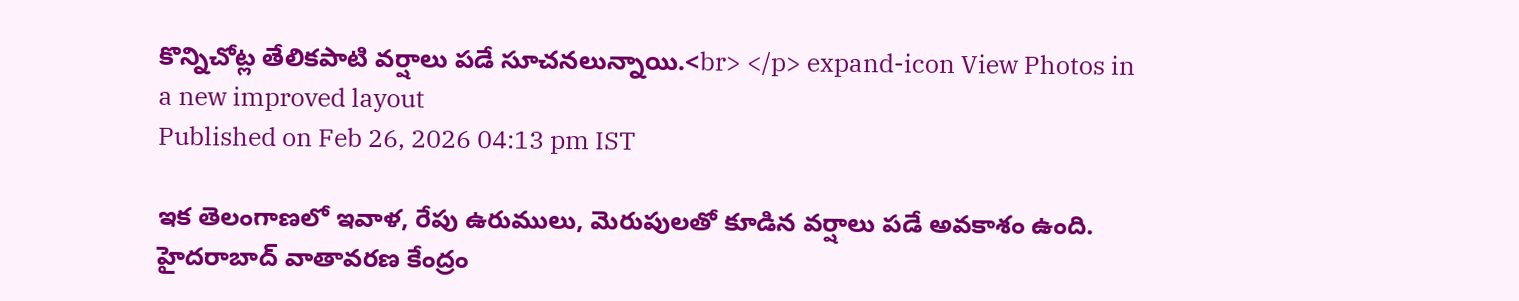కొన్నిచోట్ల తేలికపాటి వర్షాలు పడే సూచనలున్నాయి.<br> </p> expand-icon View Photos in a new improved layout
Published on Feb 26, 2026 04:13 pm IST

ఇక తెలంగాణలో ఇవాళ, రేపు ఉరుములు, మెరుపులతో కూడిన వర్షాలు పడే అవకాశం ఉంది. హైదరాబాద్ వాతావరణ కేంద్రం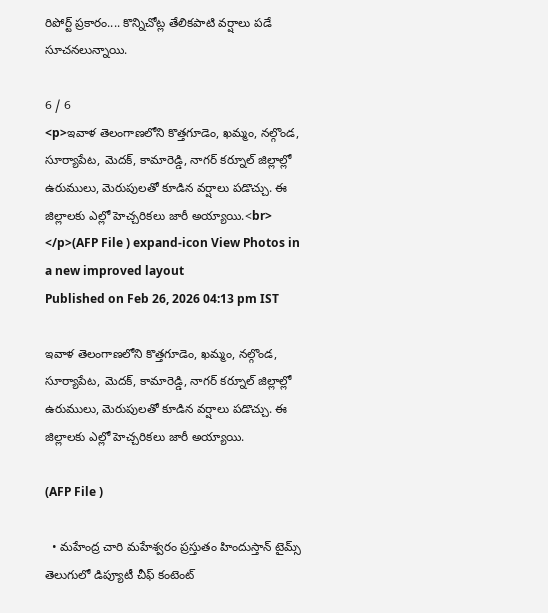రిపోర్ట్ ప్రకారం.... కొన్నిచోట్ల తేలికపాటి వర్షాలు పడే సూచనలున్నాయి.

6 / 6
<p>ఇవాళ తెలంగాణలోని కొత్తగూడెం, ఖమ్మం, నల్గొండ, సూర్యాపేట, మెదక్, కామారెడ్డి, నాగర్ కర్నూల్ జిల్లాల్లో ఉరుములు, మెరుపులతో కూడిన వర్షాలు పడొచ్చు. ఈ జిల్లాలకు ఎల్లో హెచ్చరికలు జారీ అయ్యాయి.<br> </p>(AFP File ) expand-icon View Photos in a new improved layout
Published on Feb 26, 2026 04:13 pm IST

ఇవాళ తెలంగాణలోని కొత్తగూడెం, ఖమ్మం, నల్గొండ, సూర్యాపేట, మెదక్, కామారెడ్డి, నాగర్ కర్నూల్ జిల్లాల్లో ఉరుములు, మెరుపులతో కూడిన వర్షాలు పడొచ్చు. ఈ జిల్లాలకు ఎల్లో హెచ్చరికలు జారీ అయ్యాయి.

(AFP File )

  • మహేంద్ర చారి మహేశ్వరం ప్రస్తుతం హిందుస్తాన్ టైమ్స్ తెలుగులో డిప్యూటీ చీఫ్ కంటెంట్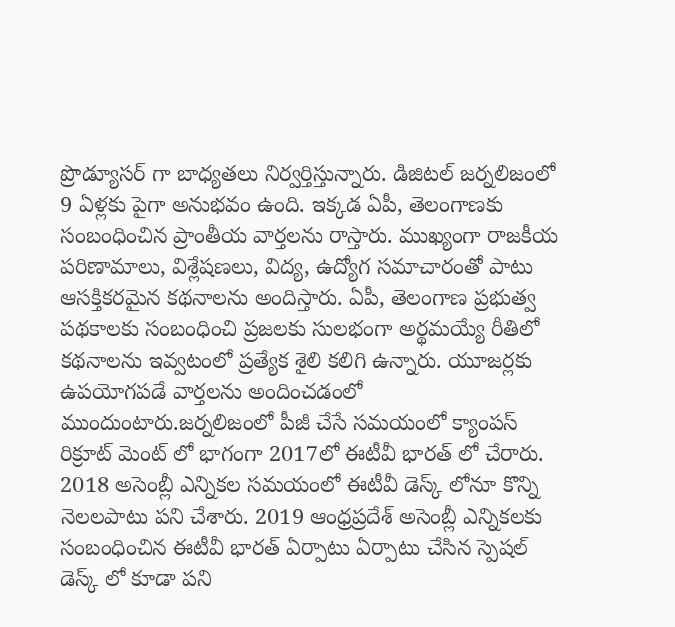ప్రొడ్యూసర్ గా బాధ్యతలు నిర్వర్తిస్తున్నారు. డిజిటల్ జర్నలిజంలో 9 ఏళ్లకు పైగా అనుభవం ఉంది. ఇక్కడ ఏపీ, తెలంగాణకు సంబంధించిన ప్రాంతీయ వార్తలను రాస్తారు. ముఖ్యంగా రాజకీయ పరిణామాలు, విశ్లేషణలు, విద్య, ఉద్యోగ సమాచారంతో పాటు ఆసక్తికరమైన కథనాలను అందిస్తారు. ఏపీ, తెలంగాణ ప్రభుత్వ పథకాలకు సంబంధించి ప్రజలకు సులభంగా అర్థమయ్యే రీతిలో కథనాలను ఇవ్వటంలో ప్రత్యేక శైలి కలిగి ఉన్నారు. యూజర్లకు ఉపయోగపడే వార్తలను అందించడంలో ముందుంటారు.జర్నలిజంలో పీజీ చేసే సమయంలో క్యాంపస్ రిక్రూట్ మెంట్ లో భాగంగా 2017లో ఈటీవీ భారత్ లో చేరారు. 2018 అసెంబ్లీ ఎన్నికల సమయంలో ఈటీవీ డెస్క్ లోనూ కొన్ని నెలలపాటు పని చేశారు. 2019 ఆంధ్రప్రదేశ్ అసెంబ్లీ ఎన్నికలకు సంబంధించిన ఈటీవీ భారత్ ఏర్పాటు ఏర్పాటు చేసిన స్పెషల్ డెస్క్ లో కూడా పని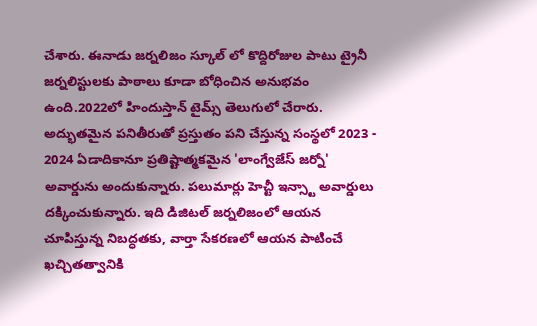చేశారు. ఈనాడు జర్నలిజం స్కూల్ లో కొద్దిరోజుల పాటు ట్రైనీ జర్నలిస్టులకు పాఠాలు కూడా బోధించిన అనుభవం ఉంది.2022లో హిందుస్తాన్ టైమ్స్ తెలుగులో చేరారు. అద్భుతమైన పనితీరుతో ప్రస్తుతం పని చేస్తున్న సంస్థలో 2023 - 2024 ఏడాదికానూ ప్రతిష్టాత్మకమైన 'లాంగ్వేజేస్ జర్నో' అవార్డును అందుకున్నారు. పలుమార్లు హెచ్టీ ఇన్స్టా అవార్డులు దక్కించుకున్నారు. ఇది డిజిటల్ జర్నలిజంలో ఆయన చూపిస్తున్న నిబద్ధతకు, వార్తా సేకరణలో ఆయన పాటించే ఖచ్చితత్వానికి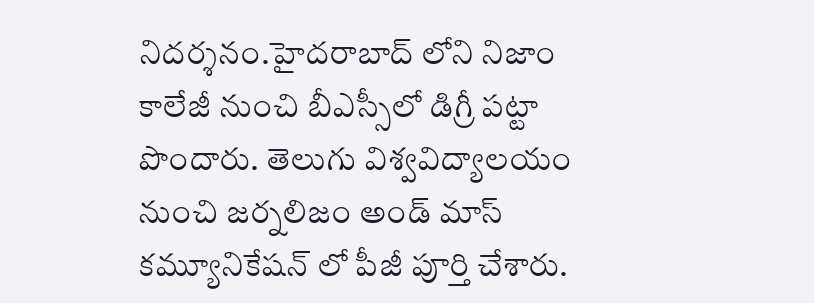నిదర్శనం.హైదరాబాద్ లోని నిజాం కాలేజీ నుంచి బీఎస్సీలో డిగ్రీ పట్టా పొందారు. తెలుగు విశ్వవిద్యాలయం నుంచి జర్నలిజం అండ్ మాస్ కమ్యూనికేషన్ లో పీజీ పూర్తి చేశారు.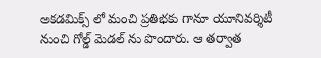అకడమిక్స్ లో మంచి ప్రతిభకు గానూ యూనివర్శిటీ నుంచి గోల్డ్ మెడల్ ను పొందారు. ఆ తర్వాత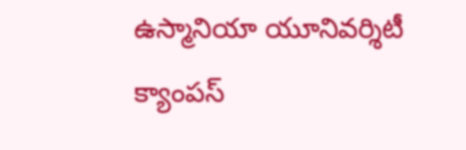ఉస్మానియా యూనివర్శిటీ క్యాంపస్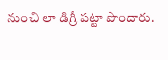నుంచి లా డిగ్రీ పట్టా పొందారు.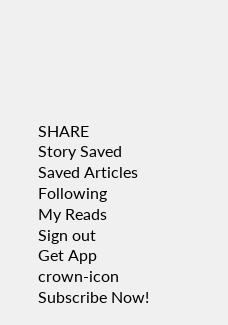SHARE
Story Saved
Saved Articles
Following
My Reads
Sign out
Get App
crown-icon
Subscribe Now!